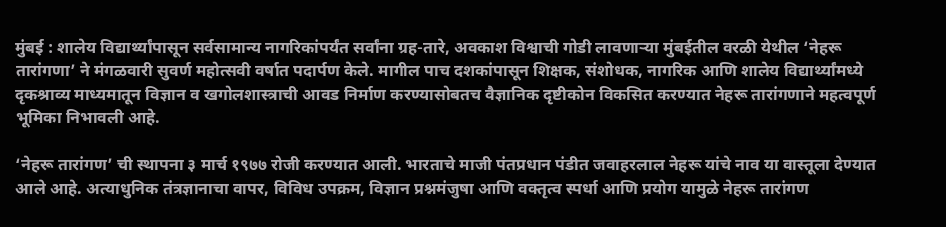मुंबई : शालेय विद्यार्थ्यांपासून सर्वसामान्य नागरिकांपर्यंत सर्वांना ग्रह-तारे, अवकाश विश्वाची गोडी लावणाऱ्या मुंबईतील वरळी येथील ‘नेहरू तारांगणा’ ने मंगळवारी सुवर्ण महोत्सवी वर्षात पदार्पण केले. मागील पाच दशकांपासून शिक्षक, संशोधक, नागरिक आणि शालेय विद्यार्थ्यांमध्ये दृकश्राव्य माध्यमातून विज्ञान व खगोलशास्त्राची आवड निर्माण करण्यासोबतच वैज्ञानिक दृष्टीकोन विकसित करण्यात नेहरू तारांगणाने महत्वपूर्ण भूमिका निभावली आहे.

‘नेहरू तारांगण’ ची स्थापना ३ मार्च १९७७ रोजी करण्यात आली. भारताचे माजी पंतप्रधान पंडीत जवाहरलाल नेहरू यांचे नाव या वास्तूला देण्यात आले आहे. अत्याधुनिक तंत्रज्ञानाचा वापर, विविध उपक्रम, विज्ञान प्रश्नमंजुषा आणि वक्तृत्व स्पर्धा आणि प्रयोग यामुळे नेहरू तारांगण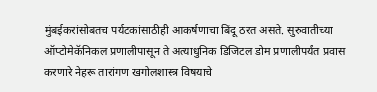मुंबईकरांसोबतच पर्यटकांसाठीही आकर्षणाचा बिंदू ठरत असते. सुरुवातीच्या ऑप्टोमेकॅनिकल प्रणालीपासून ते अत्याधुनिक डिजिटल डोम प्रणालीपर्यंत प्रवास करणारे नेहरू तारांगण खगोलशास्त्र विषयाचे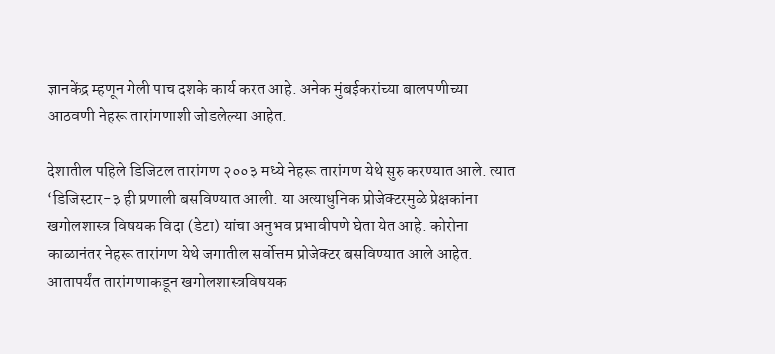ज्ञानकेंद्र म्हणून गेली पाच दशके कार्य करत आहे. अनेक मुंबईकरांच्या बालपणीच्या आठवणी नेहरू तारांगणाशी जोडलेल्या आहेत.

देशातील पहिले डिजिटल तारांगण २००३ मध्ये नेहरू तारांगण येथे सुरु करण्यात आले. त्यात ‘डिजिस्टार-३ ही प्रणाली बसविण्यात आली. या अत्याधुनिक प्रोजेक्टरमुळे प्रेक्षकांना खगोलशास्त्र विषयक विदा (डेटा) यांचा अनुभव प्रभावीपणे घेता येत आहे. कोरोना काळानंतर नेहरू तारांगण येथे जगातील सर्वोत्तम प्रोजेक्टर बसविण्यात आले आहेत. आतापर्यंत तारांगणाकडून खगोलशास्त्रविषयक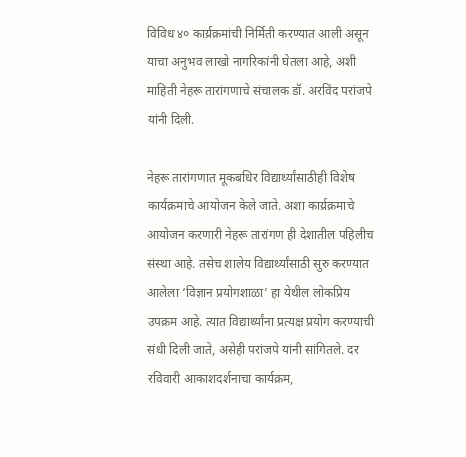विविध ४० कार्य्रक्रमांची निर्मिती करण्यात आली असून याचा अनुभव लाखो नागरिकांनी घेतला आहे, अशी माहिती नेहरू तारांगणाचे संचालक डॉ. अरविंद परांजपे यांनी दिली.

नेहरू तारांगणात मूकबधिर विद्यार्थ्यांसाठीही विशेष कार्यक्रमाचे आयोजन केले जाते. अशा कार्य्रक्रमाचे आयोजन करणारी नेहरू तारांगण ही देशातील पहिलीच संस्था आहे. तसेच शालेय विद्यार्थ्यांसाठी सुरु करण्यात आलेला ‘विज्ञान प्रयोगशाळा’ हा येथील लोकप्रिय उपक्रम आहे. त्यात विद्यार्थ्यांना प्रत्यक्ष प्रयोग करण्याची संधी दिली जाते, असेही परांजपे यांनी सांगितले. दर रविवारी आकाशदर्शनाचा कार्यक्रम,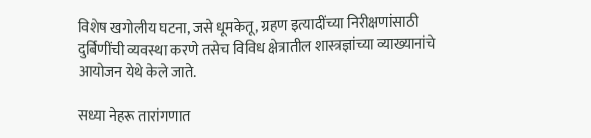विशेष खगोलीय घटना, जसे धूमकेतू, ग्रहण इत्यादींच्या निरीक्षणांसाठी दुर्बिणींची व्यवस्था करणे तसेच विविध क्षेत्रातील शास्त्रज्ञांच्या व्याख्यानांचे आयोजन येथे केले जाते.

सध्या नेहरू तारांगणात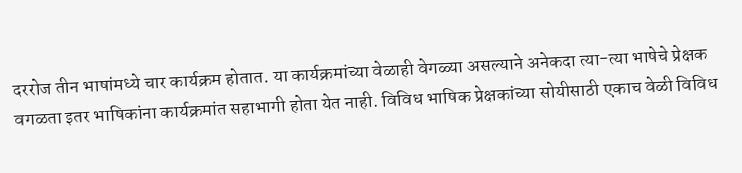दररोज तीन भाषांमध्ये चार कार्यक्रम होतात. या कार्यक्रमांच्या वेळाही वेगळ्या असल्याने अनेकदा त्या-त्या भाषेचे प्रेक्षक वगळता इतर भाषिकांना कार्यक्रमांत सहाभागी होता येत नाही. विविध भाषिक प्रेक्षकांच्या सोयीसाठी एकाच वेळी विविध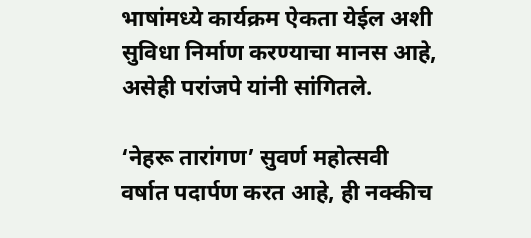भाषांमध्ये कार्यक्रम ऐकता येईल अशी सुविधा निर्माण करण्याचा मानस आहे, असेही परांजपे यांनी सांगितले.

‘नेहरू तारांगण’ सुवर्ण महोत्सवी वर्षात पदार्पण करत आहे, ही नक्कीच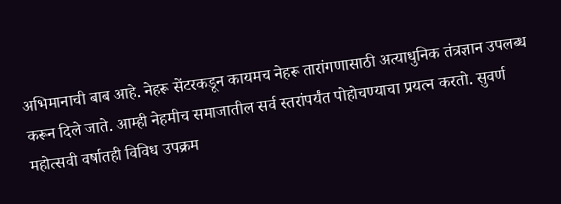अभिमानाची बाब आहे. नेहरू सेंटरकडून कायमच नेहरू तारांगणासाठी अत्याधुनिक तंत्रज्ञान उपलब्ध करून दिले जाते. आम्ही नेहमीच समाजातील सर्व स्तरांपर्यंत पोहोचण्याचा प्रयत्न करतो. सुवर्ण महोत्सवी वर्षातही विविध उपक्रम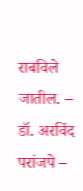राबविले जातील. – डॉ. अरविंद परांजपे –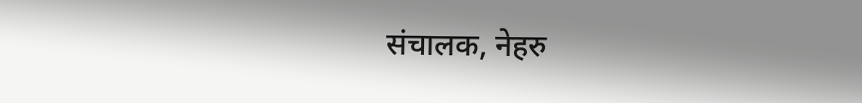संचालक, नेहरु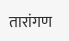तारांगण